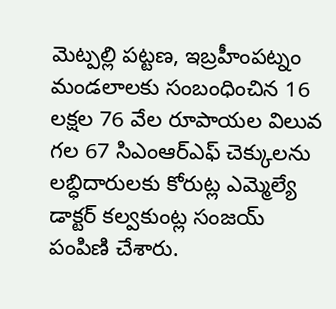మెట్పల్లి పట్టణ, ఇబ్రహీంపట్నం మండలాలకు సంబంధించిన 16 లక్షల 76 వేల రూపాయల విలువ గల 67 సిఎంఆర్ఎఫ్ చెక్కులను లబ్ధిదారులకు కోరుట్ల ఎమ్మెల్యే డాక్టర్ కల్వకుంట్ల సంజయ్ పంపిణి చేశారు.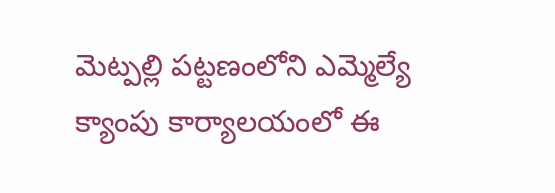మెట్పల్లి పట్టణంలోని ఎమ్మెల్యే క్యాంపు కార్యాలయంలో ఈ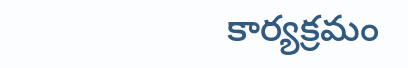కార్యక్రమం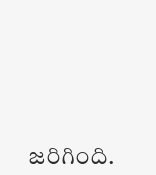జరిగింది.